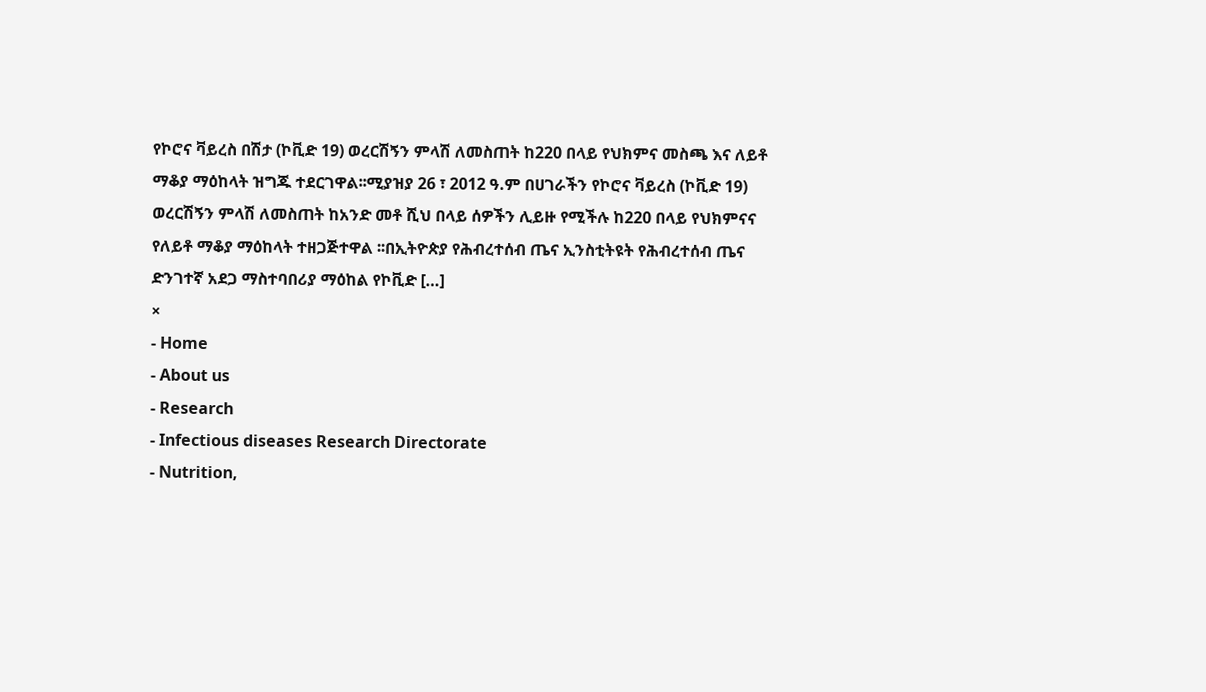የኮሮና ቫይረስ በሽታ (ኮቪድ 19) ወረርሽኝን ምላሽ ለመስጠት ከ220 በላይ የህክምና መስጫ እና ለይቶ ማቆያ ማዕከላት ዝግጁ ተደርገዋል፡፡ሚያዝያ 26 ፣ 2012 ዓ.ም በሀገራችን የኮሮና ቫይረስ (ኮቪድ 19) ወረርሽኝን ምላሽ ለመስጠት ከአንድ መቶ ሺህ በላይ ሰዎችን ሊይዙ የሚችሉ ከ220 በላይ የህክምናና የለይቶ ማቆያ ማዕከላት ተዘጋጅተዋል ፡፡በኢትዮጵያ የሕብረተሰብ ጤና ኢንስቲትዩት የሕብረተሰብ ጤና ድንገተኛ አደጋ ማስተባበሪያ ማዕከል የኮቪድ […]
×
- Home
- About us
- Research
- Infectious diseases Research Directorate
- Nutrition,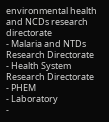environmental health and NCDs research directorate
- Malaria and NTDs Research Directorate
- Health System Research Directorate
- PHEM
- Laboratory
-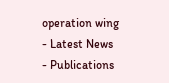operation wing
- Latest News
- Publications